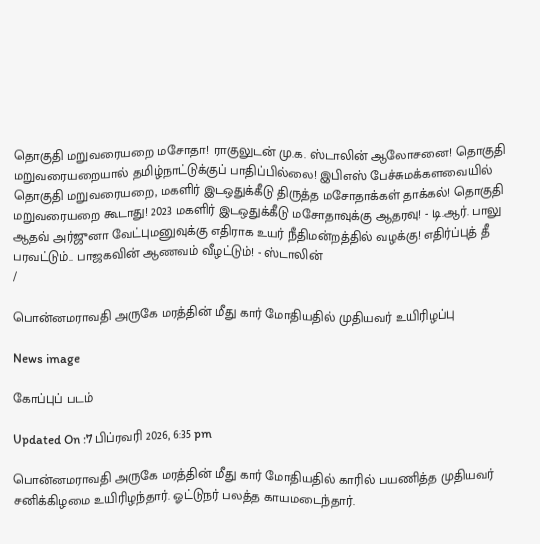தொகுதி மறுவரையறை மசோதா! ராகுலுடன் மு.க. ஸ்டாலின் ஆலோசனை! தொகுதி மறுவரையறையால் தமிழ்நாட்டுக்குப் பாதிப்பில்லை! இபிஎஸ் பேச்சுமக்களவையில் தொகுதி மறுவரையறை, மகளிர் இடஒதுக்கீடு திருத்த மசோதாக்கள் தாக்கல்! தொகுதி மறுவரையறை கூடாது! 2023 மகளிர் இடஒதுக்கீடு மசோதாவுக்கு ஆதரவு! - டி.ஆர். பாலு ஆதவ் அர்ஜுனா வேட்புமனுவுக்கு எதிராக உயர் நீதிமன்றத்தில் வழக்கு! எதிர்ப்புத் தீ பரவட்டும்.. பாஜகவின் ஆணவம் வீழட்டும்! - ஸ்டாலின்
/

பொன்னமராவதி அருகே மரத்தின் மீது கார் மோதியதில் முதியவர் உயிரிழப்பு

News image

கோப்புப் படம்

Updated On :7 பிப்ரவரி 2026, 6:35 pm

பொன்னமராவதி அருகே மரத்தின் மீது கார் மோதியதில் காரில் பயணித்த முதியவர் சனிக்கிழமை உயிரிழந்தார். ஓட்டுநர் பலத்த காயமடைந்தார்.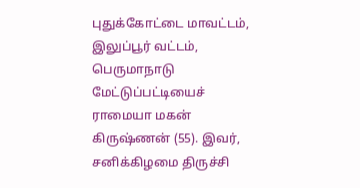புதுக்கோட்டை மாவட்டம், இலுப்பூர் வட்டம், பெருமாநாடு மேட்டுப்பட்டியைச் ராமையா மகன் கிருஷ்ணன் (55). இவர், சனிக்கிழமை திருச்சி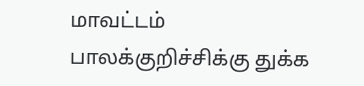மாவட்டம் பாலக்குறிச்சிக்கு துக்க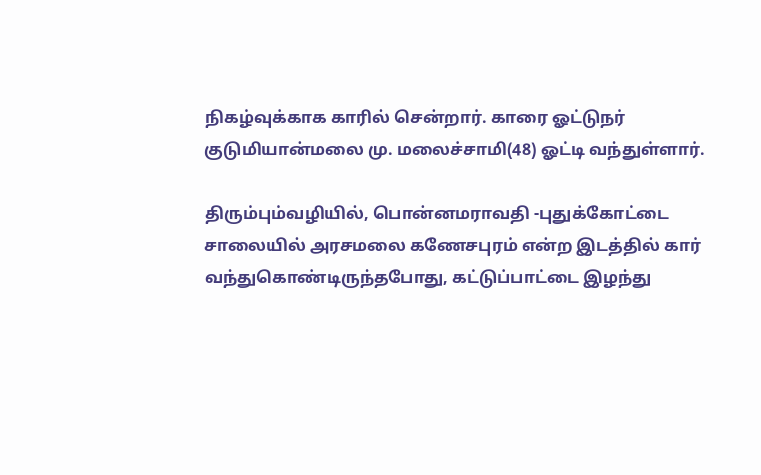நிகழ்வுக்காக காரில் சென்றார். காரை ஓட்டுநர் குடுமியான்மலை மு. மலைச்சாமி(48) ஓட்டி வந்துள்ளார்.

திரும்பும்வழியில், பொன்னமராவதி -புதுக்கோட்டை சாலையில் அரசமலை கணேசபுரம் என்ற இடத்தில் கார் வந்துகொண்டிருந்தபோது, கட்டுப்பாட்டை இழந்து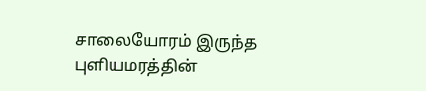சாலையோரம் இருந்த புளியமரத்தின்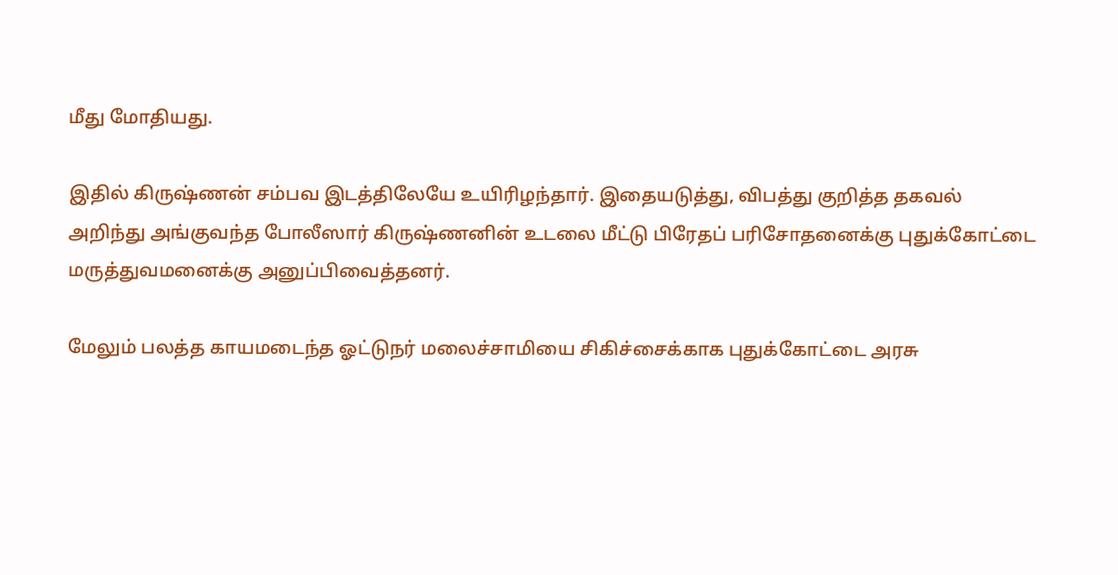மீது மோதியது.

இதில் கிருஷ்ணன் சம்பவ இடத்திலேயே உயிரிழந்தார். இதையடுத்து, விபத்து குறித்த தகவல் அறிந்து அங்குவந்த போலீஸார் கிருஷ்ணனின் உடலை மீட்டு பிரேதப் பரிசோதனைக்கு புதுக்கோட்டை மருத்துவமனைக்கு அனுப்பிவைத்தனர்.

மேலும் பலத்த காயமடைந்த ஓட்டுநர் மலைச்சாமியை சிகிச்சைக்காக புதுக்கோட்டை அரசு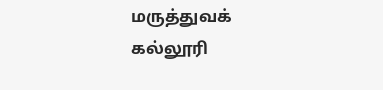மருத்துவக் கல்லூரி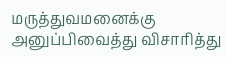மருத்துவமனைக்கு அனுப்பிவைத்து விசாரித்து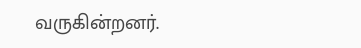வருகின்றனர்.